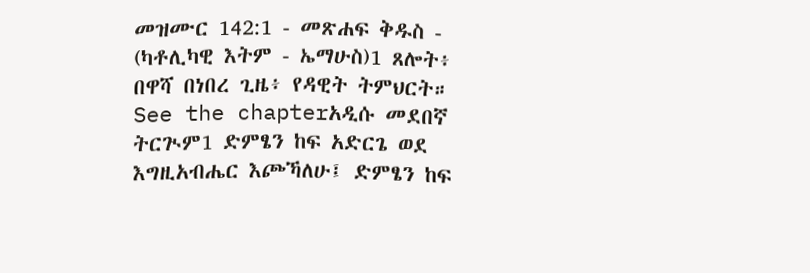መዝሙር 142:1 - መጽሐፍ ቅዱስ - (ካቶሊካዊ እትም - ኤማሁስ)1 ጸሎት፥ በዋሻ በነበረ ጊዜ፥ የዳዊት ትምህርት። See the chapterአዲሱ መደበኛ ትርጒም1 ድምፄን ከፍ አድርጌ ወደ እግዚአብሔር እጮኻለሁ፤ ድምፄን ከፍ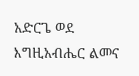አድርጌ ወደ እግዚአብሔር ልመና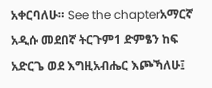አቀርባለሁ። See the chapterአማርኛ አዲሱ መደበኛ ትርጉም1 ድምፄን ከፍ አድርጌ ወደ እግዚአብሔር እጮኻለሁ፤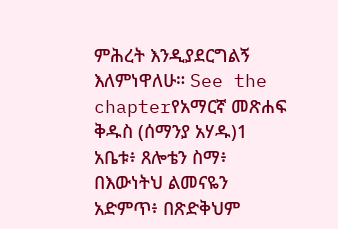ምሕረት እንዲያደርግልኝ እለምነዋለሁ። See the chapterየአማርኛ መጽሐፍ ቅዱስ (ሰማንያ አሃዱ)1 አቤቱ፥ ጸሎቴን ስማ፥ በእውነትህ ልመናዬን አድምጥ፥ በጽድቅህም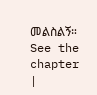መልስልኝ። See the chapter |